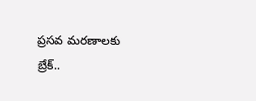ప్రసవ మరణాలకు బ్రేక్..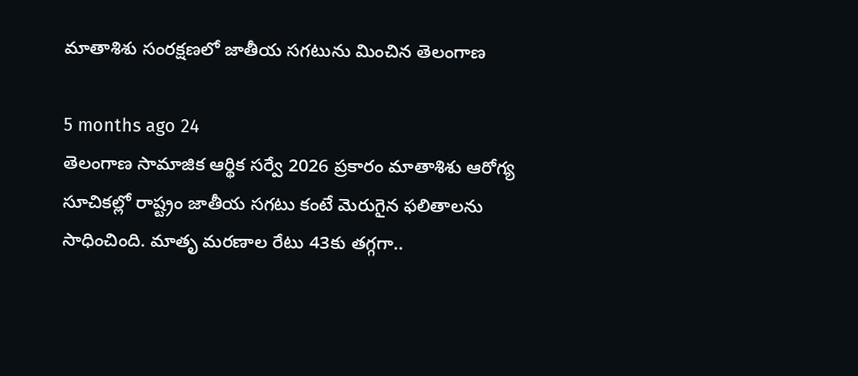మాతాశిశు సంరక్షణలో జాతీయ సగటును మించిన తెలంగాణ

5 months ago 24
తెలంగాణ సామాజిక ఆర్థిక సర్వే 2026 ప్రకారం మాతాశిశు ఆరోగ్య సూచికల్లో రాష్ట్రం జాతీయ సగటు కంటే మెరుగైన ఫలితాలను సాధించింది. మాతృ మరణాల రేటు 43కు తగ్గగా..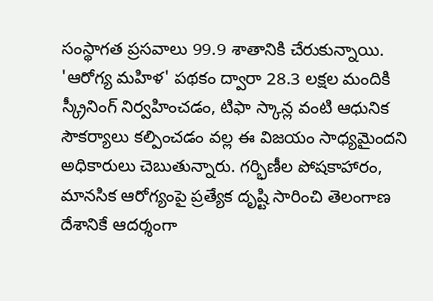సంస్థాగత ప్రసవాలు 99.9 శాతానికి చేరుకున్నాయి. 'ఆరోగ్య మహిళ' పథకం ద్వారా 28.3 లక్షల మందికి స్క్రీనింగ్ నిర్వహించడం, టిఫా స్కాన్ల వంటి ఆధునిక సౌకర్యాలు కల్పించడం వల్ల ఈ విజయం సాధ్యమైందని అధికారులు చెబుతున్నారు. గర్భిణీల పోషకాహారం, మానసిక ఆరోగ్యంపై ప్రత్యేక దృష్టి సారించి తెలంగాణ దేశానికే ఆదర్శంగా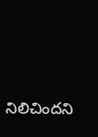నిలిచిందని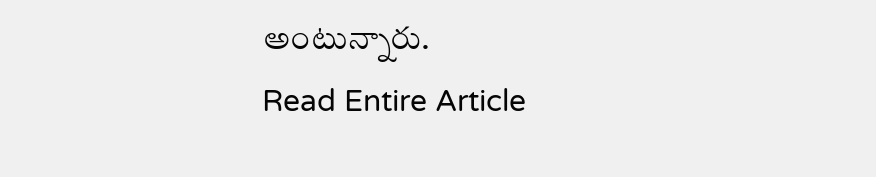అంటున్నారు.
Read Entire Article